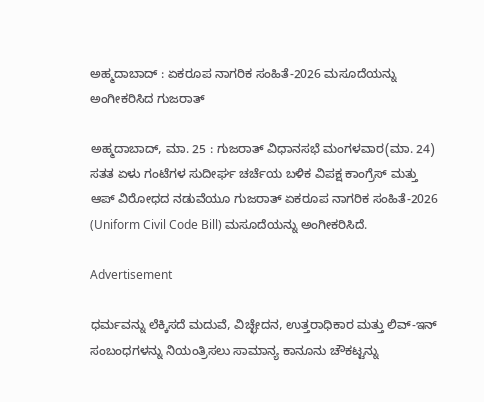ಅಹ್ಮದಾಬಾದ್ : ಏಕರೂಪ ನಾಗರಿಕ ಸಂಹಿತೆ-2026 ಮಸೂದೆಯನ್ನು ಅಂಗೀಕರಿಸಿದ ಗುಜರಾತ್

ಅಹ್ಮದಾಬಾದ್, ಮಾ. 25 : ಗುಜರಾತ್ ವಿಧಾನಸಭೆ ಮಂಗಳವಾರ(ಮಾ. 24) ಸತತ ಏಳು ಗಂಟೆಗಳ ಸುದೀರ್ಘ ಚರ್ಚೆಯ ಬಳಿಕ ವಿಪಕ್ಷ ಕಾಂಗ್ರೆಸ್ ಮತ್ತು ಆಪ್ ವಿರೋಧದ ನಡುವೆಯೂ ಗುಜರಾತ್ ಏಕರೂಪ ನಾಗರಿಕ ಸಂಹಿತೆ-2026 (Uniform Civil Code Bill) ಮಸೂದೆಯನ್ನು ಅಂಗೀಕರಿಸಿದೆ.

Advertisement

ಧರ್ಮವನ್ನು ಲೆಕ್ಕಿಸದೆ ಮದುವೆ, ವಿಚ್ಛೇದನ, ಉತ್ತರಾಧಿಕಾರ ಮತ್ತು ಲಿವ್-ಇನ್ ಸಂಬಂಧಗಳನ್ನು ನಿಯಂತ್ರಿಸಲು ಸಾಮಾನ್ಯ ಕಾನೂನು ಚೌಕಟ್ಟನ್ನು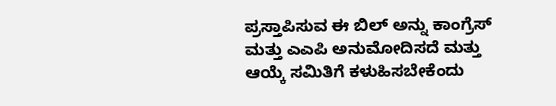ಪ್ರಸ್ತಾಪಿಸುವ ಈ ಬಿಲ್ ಅನ್ನು ಕಾಂಗ್ರೆಸ್ ಮತ್ತು ಎಎಪಿ ಅನುಮೋದಿಸದೆ ಮತ್ತು ಆಯ್ಕೆ ಸಮಿತಿಗೆ ಕಳುಹಿಸಬೇಕೆಂದು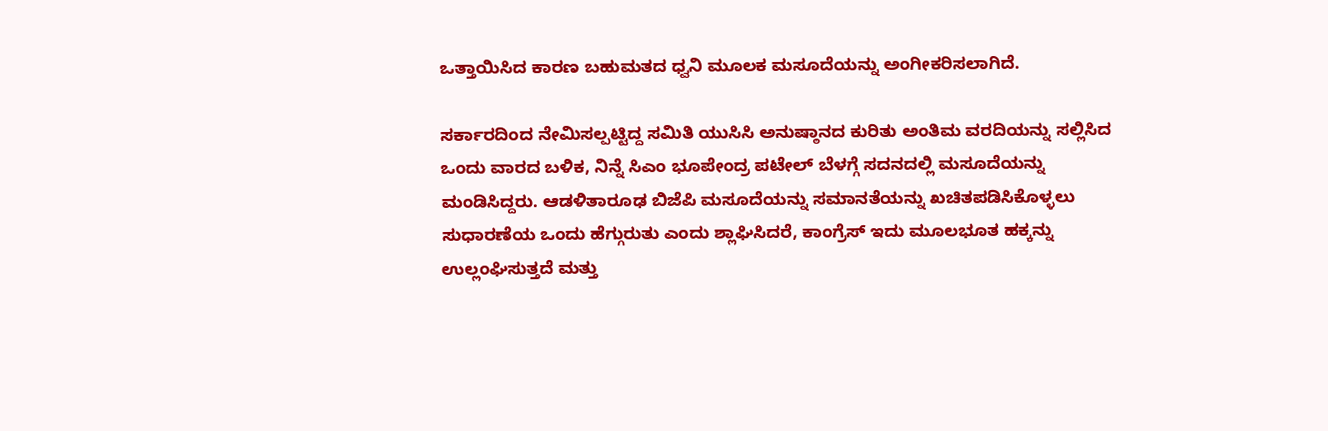ಒತ್ತಾಯಿಸಿದ ಕಾರಣ ಬಹುಮತದ ಧ್ವನಿ ಮೂಲಕ ಮಸೂದೆಯನ್ನು ಅಂಗೀಕರಿಸಲಾಗಿದೆ.

ಸರ್ಕಾರದಿಂದ ನೇಮಿಸಲ್ಪಟ್ಟಿದ್ದ ಸಮಿತಿ ಯುಸಿಸಿ ಅನುಷ್ಠಾನದ ಕುರಿತು ಅಂತಿಮ ವರದಿಯನ್ನು ಸಲ್ಲಿಸಿದ ಒಂದು ವಾರದ ಬಳಿಕ, ನಿನ್ನೆ ಸಿಎಂ ಭೂಪೇಂದ್ರ ಪಟೇಲ್ ಬೆಳಗ್ಗೆ ಸದನದಲ್ಲಿ ಮಸೂದೆಯನ್ನು ಮಂಡಿಸಿದ್ದರು. ಆಡಳಿತಾರೂಢ ಬಿಜೆಪಿ ಮಸೂದೆಯನ್ನು ಸಮಾನತೆಯನ್ನು ಖಚಿತಪಡಿಸಿಕೊಳ್ಳಲು ಸುಧಾರಣೆಯ ಒಂದು ಹೆಗ್ಗುರುತು ಎಂದು ಶ್ಲಾಘಿಸಿದರೆ, ಕಾಂಗ್ರೆಸ್ ಇದು ಮೂಲಭೂತ ಹಕ್ಕನ್ನು ಉಲ್ಲಂಘಿಸುತ್ತದೆ ಮತ್ತು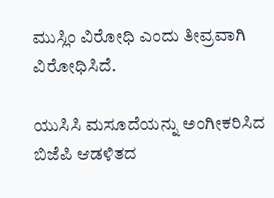ಮುಸ್ಲಿಂ ವಿರೋಧಿ ಎಂದು ತೀವ್ರವಾಗಿ ವಿರೋಧಿಸಿದೆ.

ಯುಸಿಸಿ ಮಸೂದೆಯನ್ನು ಅಂಗೀಕರಿಸಿದ ಬಿಜೆಪಿ ಆಡಳಿತದ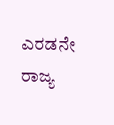ಎರಡನೇ ರಾಜ್ಯ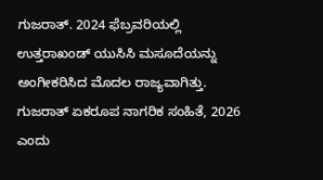ಗುಜರಾತ್. 2024 ಫೆಬ್ರವರಿಯಲ್ಲಿ ಉತ್ತರಾಖಂಡ್ ಯುಸಿಸಿ ಮಸೂದೆಯನ್ನು ಅಂಗೀಕರಿಸಿದ ಮೊದಲ ರಾಜ್ಯವಾಗಿತ್ತು. ಗುಜರಾತ್ ಏಕರೂಪ ನಾಗರಿಕ ಸಂಹಿತೆ, 2026 ಎಂದು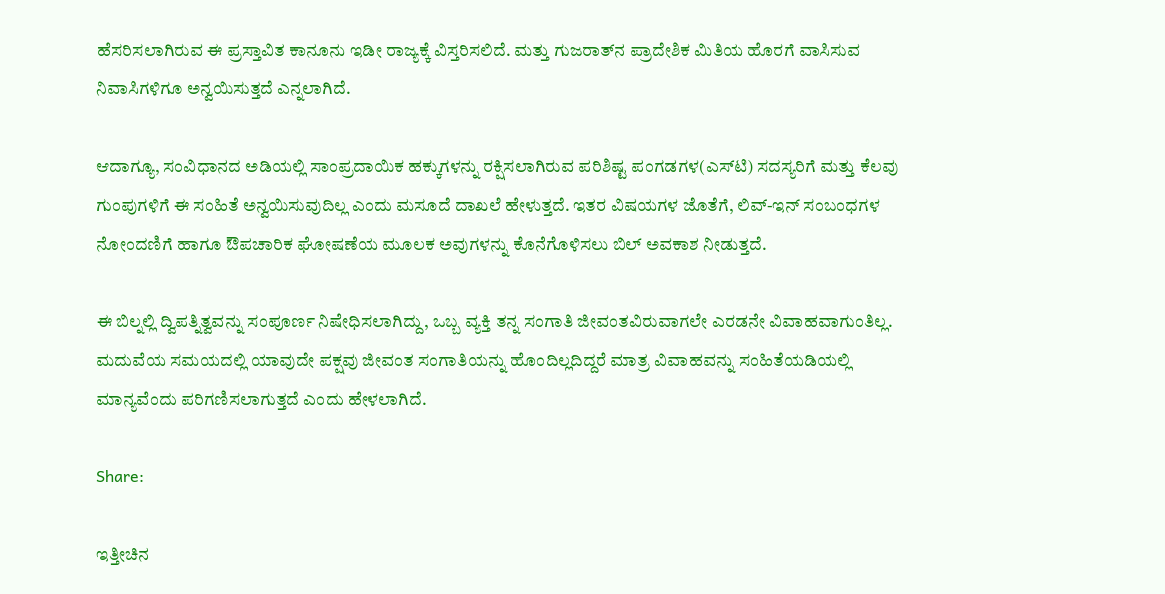ಹೆಸರಿಸಲಾಗಿರುವ ಈ ಪ್ರಸ್ತಾವಿತ ಕಾನೂನು ಇಡೀ ರಾಜ್ಯಕ್ಕೆ ವಿಸ್ತರಿಸಲಿದೆ. ಮತ್ತು ಗುಜರಾತ್‌ನ ಪ್ರಾದೇಶಿಕ ಮಿತಿಯ ಹೊರಗೆ ವಾಸಿಸುವ ನಿವಾಸಿಗಳಿಗೂ ಅನ್ವಯಿಸುತ್ತದೆ ಎನ್ನಲಾಗಿದೆ.

ಆದಾಗ್ಯೂ, ಸಂವಿಧಾನದ ಅಡಿಯಲ್ಲಿ ಸಾಂಪ್ರದಾಯಿಕ ಹಕ್ಕುಗಳನ್ನು ರಕ್ಷಿಸಲಾಗಿರುವ ಪರಿಶಿಷ್ಟ ಪಂಗಡಗಳ(ಎಸ್‌ಟಿ) ಸದಸ್ಯರಿಗೆ ಮತ್ತು ಕೆಲವು ಗುಂಪುಗಳಿಗೆ ಈ ಸಂಹಿತೆ ಅನ್ವಯಿಸುವುದಿಲ್ಲ ಎಂದು ಮಸೂದೆ ದಾಖಲೆ ಹೇಳುತ್ತದೆ. ಇತರ ವಿಷಯಗಳ ಜೊತೆಗೆ, ಲಿವ್-ಇನ್ ಸಂಬಂಧಗಳ ನೋಂದಣಿಗೆ ಹಾಗೂ ಔಪಚಾರಿಕ ಘೋಷಣೆಯ ಮೂಲಕ ಅವುಗಳನ್ನು ಕೊನೆಗೊಳಿಸಲು ಬಿಲ್ ಅವಕಾಶ ನೀಡುತ್ತದೆ.

ಈ ಬಿಲ್ನಲ್ಲಿ ದ್ವಿಪತ್ನಿತ್ವವನ್ನು ಸಂಪೂರ್ಣ ನಿಷೇಧಿಸಲಾಗಿದ್ದು, ಒಬ್ಬ ವ್ಯಕ್ತಿ ತನ್ನ ಸಂಗಾತಿ ಜೀವಂತವಿರುವಾಗಲೇ ಎರಡನೇ ವಿವಾಹವಾಗುಂತಿಲ್ಲ. ಮದುವೆಯ ಸಮಯದಲ್ಲಿ ಯಾವುದೇ ಪಕ್ಷವು ಜೀವಂತ ಸಂಗಾತಿಯನ್ನು ಹೊಂದಿಲ್ಲದಿದ್ದರೆ ಮಾತ್ರ ವಿವಾಹವನ್ನು ಸಂಹಿತೆಯಡಿಯಲ್ಲಿ ಮಾನ್ಯವೆಂದು ಪರಿಗಣಿಸಲಾಗುತ್ತದೆ ಎಂದು ಹೇಳಲಾಗಿದೆ.

Share:

ಇತ್ತೀಚಿನ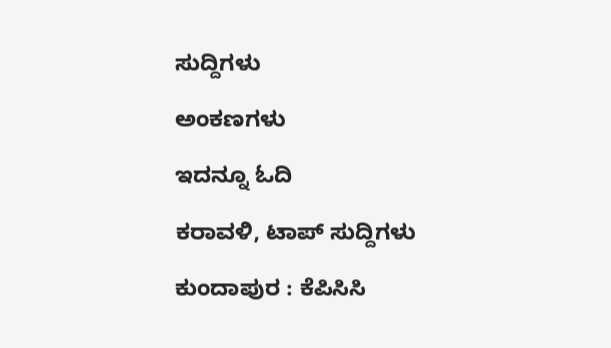ಸುದ್ದಿಗಳು

ಅಂಕಣಗಳು

ಇದನ್ನೂ ಓದಿ

ಕರಾವಳಿ, ಟಾಪ್ ಸುದ್ದಿಗಳು

ಕುಂದಾಪುರ : ಕೆಪಿಸಿಸಿ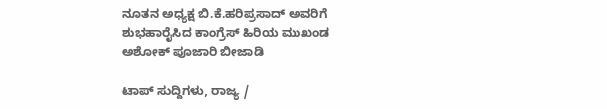ನೂತನ ಅಧ್ಯಕ್ಷ ಬಿ.ಕೆ.ಹರಿಪ್ರಸಾದ್ ಅವರಿಗೆ ಶುಭಹಾರೈಸಿದ ಕಾಂಗ್ರೆಸ್ ಹಿರಿಯ ಮುಖಂಡ ಅಶೋಕ್ ಪೂಜಾರಿ ಬೀಜಾಡಿ

ಟಾಪ್ ಸುದ್ದಿಗಳು, ರಾಜ್ಯ /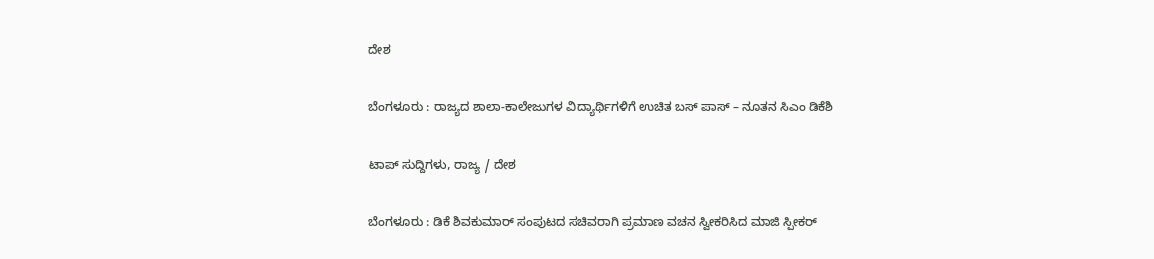ದೇಶ

ಬೆಂಗಳೂರು : ರಾಜ್ಯದ ಶಾಲಾ-ಕಾಲೇಜುಗಳ ವಿದ್ಯಾರ್ಥಿಗಳಿಗೆ ಉಚಿತ ಬಸ್ ಪಾಸ್ – ನೂತನ ಸಿಎಂ ಡಿಕೆಶಿ

ಟಾಪ್ ಸುದ್ದಿಗಳು, ರಾಜ್ಯ / ದೇಶ

ಬೆಂಗಳೂರು : ಡಿಕೆ ಶಿವಕುಮಾರ್ ಸಂಪುಟದ ಸಚಿವರಾಗಿ ಪ್ರಮಾಣ ವಚನ ಸ್ವೀಕರಿಸಿದ ಮಾಜಿ ಸ್ಪೀಕರ್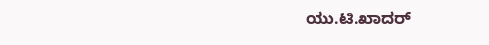ಯು.ಟಿ.ಖಾದ‌ರ್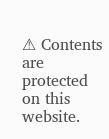⚠ Contents are protected on this website.